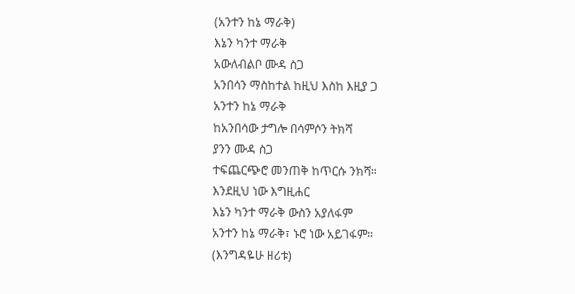(አንተን ከኔ ማራቅ)
እኔን ካንተ ማራቅ
አውለብልቦ ሙዳ ስጋ
አንበሳን ማስከተል ከዚህ እስከ እዚያ ጋ
አንተን ከኔ ማራቅ
ከአንበሳው ታግሎ በሳምሶን ትክሻ
ያንን ሙዳ ስጋ
ተፍጨርጭሮ መንጠቅ ከጥርሱ ንክሻ።
እንደዚህ ነው እግዚሐር
እኔን ካንተ ማራቅ ውስን አያለፋም
አንተን ከኔ ማራቅ፣ ኑሮ ነው አይገፋም።
(እንግዳዬሁ ዘሪቱ)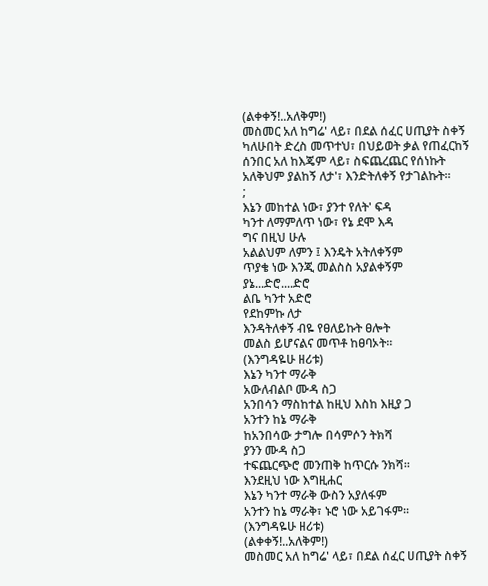(ልቀቀኝ!..አለቅም!)
መስመር አለ ከግሬ' ላይ፣ በደል ሰፈር ሀጢያት ስቀኝ
ካለሁበት ድረስ መጥተህ፣ በህይወት ቃል የጠፈርከኝ
ሰንበር አለ ከእጄም ላይ፣ ስፍጨረጨር የሰነኩት
አለቅህም ያልከኝ ለታ'፣ እንድትለቀኝ የታገልኩት።
;
እኔን መከተል ነው፣ ያንተ የለት' ፍዳ
ካንተ ለማምለጥ ነው፣ የኔ ደሞ እዳ
ግና በዚህ ሁሉ
አልልህም ለምን ፤ እንዴት አትለቀኝም
ጥያቄ ነው እንጂ መልስስ አያልቀኝም
ያኔ...ድሮ....ድሮ
ልቤ ካንተ አድሮ
የደከምኩ ለታ
እንዳትለቀኝ ብዬ የፀለይኩት ፀሎት
መልስ ይሆናልና መጥቶ ከፀባኦት።
(እንግዳዬሁ ዘሪቱ)
እኔን ካንተ ማራቅ
አውለብልቦ ሙዳ ስጋ
አንበሳን ማስከተል ከዚህ እስከ እዚያ ጋ
አንተን ከኔ ማራቅ
ከአንበሳው ታግሎ በሳምሶን ትክሻ
ያንን ሙዳ ስጋ
ተፍጨርጭሮ መንጠቅ ከጥርሱ ንክሻ።
እንደዚህ ነው እግዚሐር
እኔን ካንተ ማራቅ ውስን አያለፋም
አንተን ከኔ ማራቅ፣ ኑሮ ነው አይገፋም።
(እንግዳዬሁ ዘሪቱ)
(ልቀቀኝ!..አለቅም!)
መስመር አለ ከግሬ' ላይ፣ በደል ሰፈር ሀጢያት ስቀኝ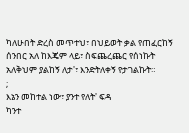ካለሁበት ድረስ መጥተህ፣ በህይወት ቃል የጠፈርከኝ
ሰንበር አለ ከእጄም ላይ፣ ስፍጨረጨር የሰነኩት
አለቅህም ያልከኝ ለታ'፣ እንድትለቀኝ የታገልኩት።
;
እኔን መከተል ነው፣ ያንተ የለት' ፍዳ
ካንተ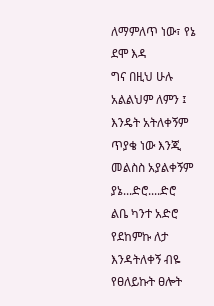ለማምለጥ ነው፣ የኔ ደሞ እዳ
ግና በዚህ ሁሉ
አልልህም ለምን ፤ እንዴት አትለቀኝም
ጥያቄ ነው እንጂ መልስስ አያልቀኝም
ያኔ...ድሮ....ድሮ
ልቤ ካንተ አድሮ
የደከምኩ ለታ
እንዳትለቀኝ ብዬ የፀለይኩት ፀሎት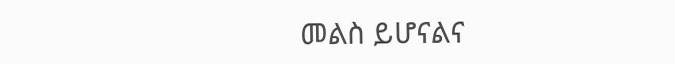መልስ ይሆናልና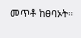መጥቶ ከፀባኦት።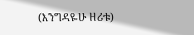(እንግዳዬሁ ዘሪቱ)